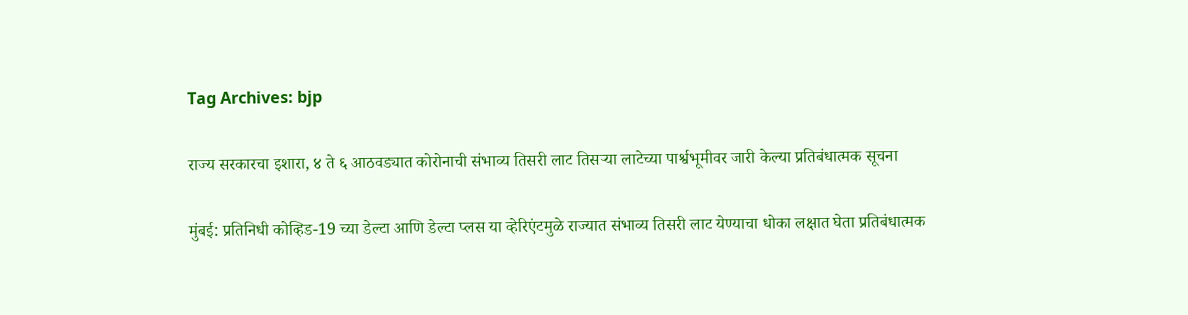Tag Archives: bjp

राज्य सरकारचा इशारा, ४ ते ६ आठवड्यात कोरोनाची संभाव्य तिसरी लाट तिसऱ्या लाटेच्या पार्श्वभूमीवर जारी केल्या प्रतिबंधात्मक सूचना

मुंबई: प्रतिनिधी कोव्हिड-19 च्या डेल्टा आणि डेल्टा प्लस या व्हेरिएंटमुळे राज्यात संभाव्य तिसरी लाट येण्याचा धोका लक्षात घेता प्रतिबंधात्मक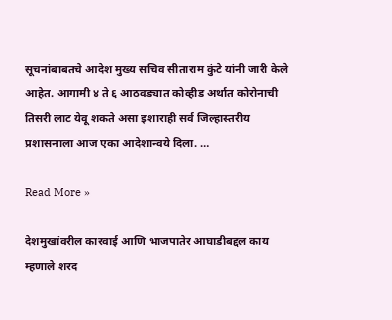सूचनांबाबतचे आदेश मुख्य सचिव सीताराम कुंटे यांनी जारी केले आहेत. आगामी ४ ते ६ आठवड्यात कोव्हीड अर्थात कोरोनाची तिसरी लाट येवू शकते असा इशाराही सर्व जिल्हास्तरीय प्रशासनाला आज एका आदेशान्वये दिला. …

Read More »

देशमुखांवरील कारवाई आणि भाजपातेर आघाडीबद्दल काय म्हणाले शरद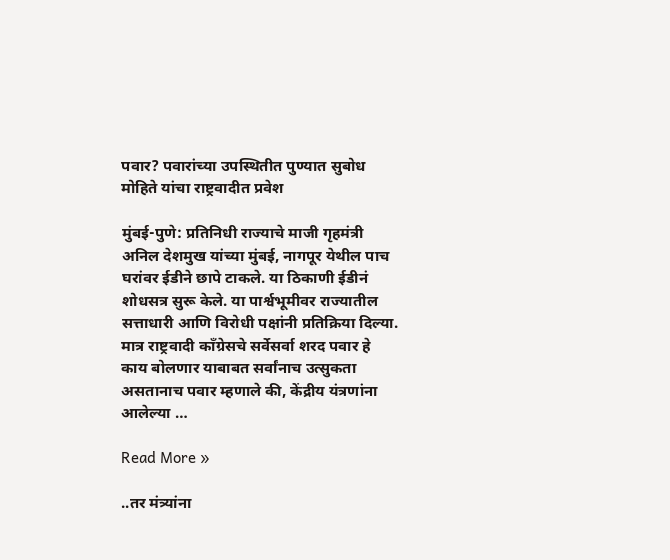पवार? पवारांच्या उपस्थितीत पुण्यात सुबोध मोहिते यांचा राष्ट्रवादीत प्रवेश

मुंबई-पुणे: प्रतिनिधी राज्याचे माजी गृहमंत्री अनिल देशमुख यांच्या मुंबई, नागपूर येथील पाच घरांवर ईडीने छापे टाकले. या ठिकाणी ईडीनं शोधसत्र सुरू केले. या पार्श्वभूमीवर राज्यातील सत्ताधारी आणि विरोधी पक्षांनी प्रतिक्रिया दिल्या. मात्र राष्ट्रवादी काँग्रेसचे सर्वेसर्वा शरद पवार हे काय बोलणार याबाबत सर्वांनाच उत्सुकता असतानाच पवार म्हणाले की, केंद्रीय यंत्रणांना आलेल्या …

Read More »

..तर मंत्र्यांना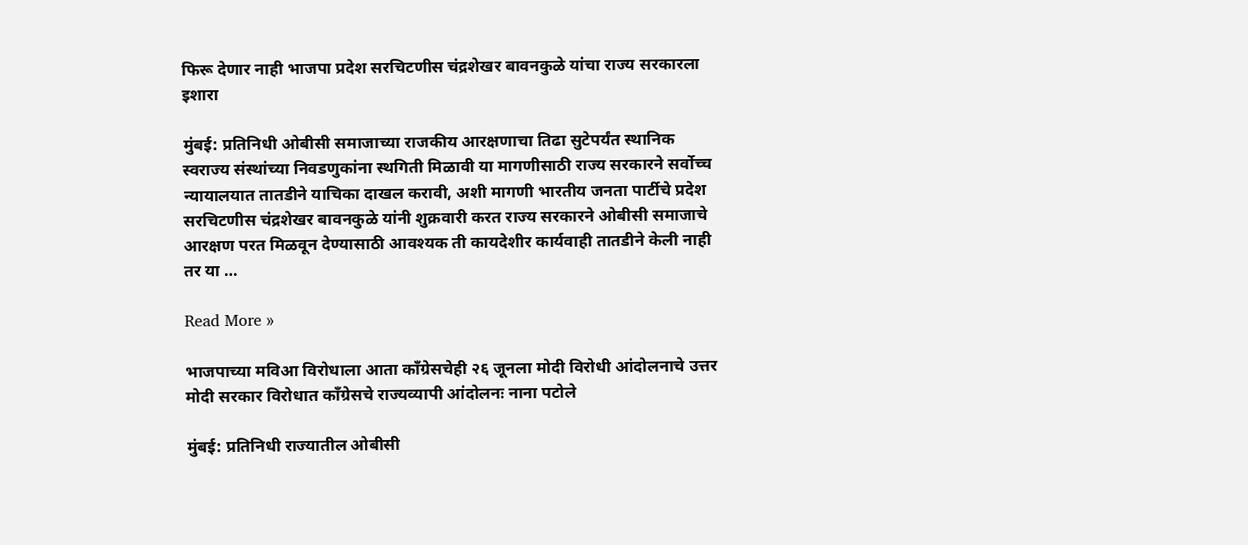फिरू देणार नाही भाजपा प्रदेश सरचिटणीस चंद्रशेखर बावनकुळे यांचा राज्य सरकारला इशारा

मुंबई: प्रतिनिधी ओबीसी समाजाच्या राजकीय आरक्षणाचा तिढा सुटेपर्यंत स्थानिक स्वराज्य संस्थांच्या निवडणुकांना स्थगिती मिळावी या मागणीसाठी राज्य सरकारने सर्वोच्च न्यायालयात तातडीने याचिका दाखल करावी, अशी मागणी भारतीय जनता पार्टीचे प्रदेश सरचिटणीस चंद्रशेखर बावनकुळे यांनी शुक्रवारी करत राज्य सरकारने ओबीसी समाजाचे आरक्षण परत मिळवून देण्यासाठी आवश्यक ती कायदेशीर कार्यवाही तातडीने केली नाही तर या …

Read More »

भाजपाच्या मविआ विरोधाला आता काँग्रेसचेही २६ जूनला मोदी विरोधी आंदोलनाचे उत्तर मोदी सरकार विरोधात काँग्रेसचे राज्यव्यापी आंदोलनः नाना पटोले

मुंबई: प्रतिनिधी राज्यातील ओबीसी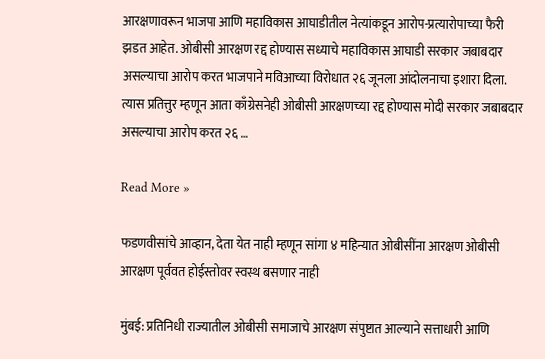आरक्षणावरून भाजपा आणि महाविकास आघाडीतील नेत्यांकडून आरोप-प्रत्यारोपाच्या फैरी झडत आहेत. ओबीसी आरक्षण रद्द होण्यास सध्याचे महाविकास आघाडी सरकार जबाबदार असल्याचा आरोप करत भाजपाने मविआच्या विरोधात २६ जूनला आंदोलनाचा इशारा दिला. त्यास प्रतित्तुर म्हणून आता काँग्रेसनेही ओबीसी आरक्षणच्या रद्द होण्यास मोदी सरकार जबाबदार असल्याचा आरोप करत २६ …

Read More »

फडणवीसांचे आव्हान, देता येत नाही म्हणून सांगा ४ महिन्यात ओबीसींना आरक्षण ओबीसी आरक्षण पूर्ववत होईस्तोवर स्वस्थ बसणार नाही

मुंबई: प्रतिनिधी राज्यातील ओबीसी समाजाचे आरक्षण संपुष्टात आल्याने सत्ताधारी आणि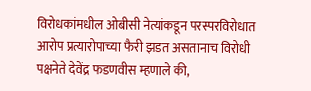विरोधकांमधील ओबीसी नेत्यांकडून परस्परविरोधात आरोप प्रत्यारोपाच्या फैरी झडत असतानाच विरोधी पक्षनेते देवेंद्र फडणवीस म्हणाले की,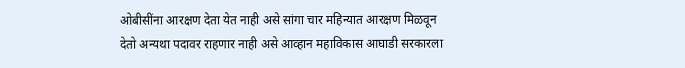ओबीसींना आरक्षण देता येत नाही असे सांगा चार महिन्यात आरक्षण मिळवून देतो अन्यथा पदावर राहणार नाही असे आव्हान महाविकास आघाडी सरकारला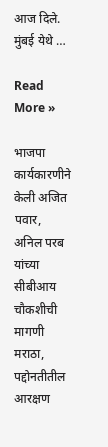आज दिले. मुंबई येथे …

Read More »

भाजपा कार्यकारणीने केली अजित पवार, अनिल परब यांच्या सीबीआय चौकशीची मागणी मराठा, पद्दोनतीतील आरक्षण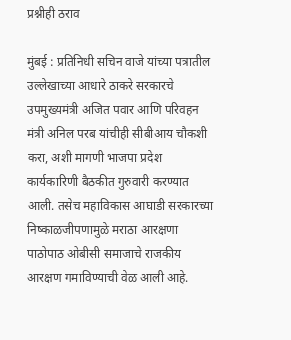प्रश्नीही ठराव

मुंबई : प्रतिनिधी सचिन वाजे यांच्या पत्रातील उल्लेखाच्या आधारे ठाकरे सरकारचे उपमुख्यमंत्री अजित पवार आणि परिवहन मंत्री अनिल परब यांचीही सीबीआय चौकशी करा, अशी मागणी भाजपा प्रदेश कार्यकारिणी बैठकीत गुरुवारी करण्यात आली. तसेच महाविकास आघाडी सरकारच्या निष्काळजीपणामुळे मराठा आरक्षणा पाठोपाठ ओबीसी समाजाचे राजकीय आरक्षण गमाविण्याची वेळ आली आहे.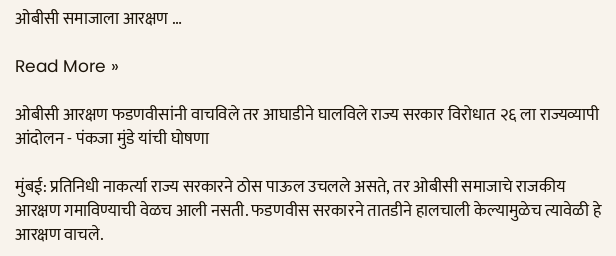ओबीसी समाजाला आरक्षण …

Read More »

ओबीसी आरक्षण फडणवीसांनी वाचविले तर आघाडीने घालविले राज्य सरकार विरोधात २६ ला राज्यव्यापी आंदोलन - पंकजा मुंडे यांची घोषणा

मुंबई: प्रतिनिधी नाकर्त्या राज्य सरकारने ठोस पाऊल उचलले असते, तर ओबीसी समाजाचे राजकीय आरक्षण गमाविण्याची वेळच आली नसती. फडणवीस सरकारने तातडीने हालचाली केल्यामुळेच त्यावेळी हे आरक्षण वाचले.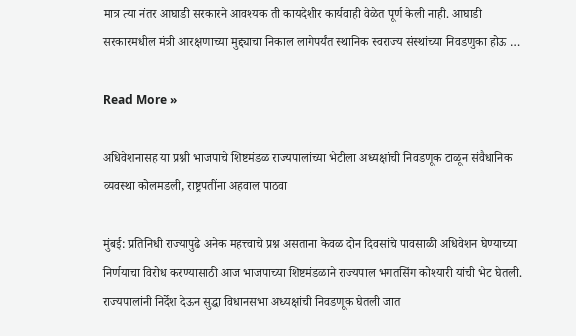मात्र त्या नंतर आघाडी सरकारने आवश्यक ती कायदेशीर कार्यवाही वेळेत पूर्ण केली नाही. आघाडी सरकारमधील मंत्री आरक्षणाच्या मुद्द्याचा निकाल लागेपर्यंत स्थानिक स्वराज्य संस्थांच्या निवडणुका होऊ …

Read More »

अधिवेशनासह या प्रश्नी भाजपाचे शिष्टमंडळ राज्यपालांच्या भेटीला अध्यक्षांची निवडणूक टाळून संवैधानिक व्यवस्था कोलमडली, राष्ट्रपतींना अहवाल पाठवा

मुंबई: प्रतिनिधी राज्यापुढे अनेक महत्त्वाचे प्रश्न असताना केवळ दोन दिवसांचे पावसाळी अधिवेशन घेण्याच्या निर्णयाचा विरोध करण्यासाठी आज भाजपाच्या शिष्टमंडळाने राज्यपाल भगतसिंग कोश्यारी यांची भेट घेतली. राज्यपालांनी निर्देश देऊन सुद्धा विधानसभा अध्यक्षांची निवडणूक घेतली जात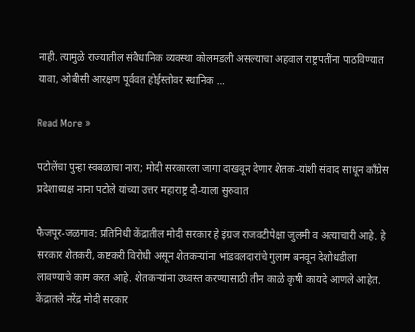नाही. त्यामुळे राज्यातील संवैधानिक व्यवस्था कोलमडली असल्याचा अहवाल राष्ट्रपतींना पाठविण्यात यावा, ओबीसी आरक्षण पूर्ववत होईस्तोवर स्थानिक …

Read More »

पटोलेंचा पुन्हा स्वबळाचा नारा; मोदी सरकारला जागा दाखवून देणार शेतक-यांशी संवाद साधून काँग्रेस प्रदेशाध्यक्ष नाना पटोले यांच्या उत्तर महाराष्ट्र दौ-याला सुरुवात

फैजपूर-जळगाव: प्रतिनिधी केंद्रातील मोदी सरकार हे इंग्रज राजवटीपेक्षा जुलमी व अत्याचारी आहे. हे सरकार शेतकरी, कष्टकरी विरोधी असून शेतकऱ्यांना भांडवलदारांचे गुलाम बनवून देशोधडीला लावण्याचे काम करत आहे. शेतकऱ्यांना उध्वस्त करण्यासाठी तीन काळे कृषी कायदे आणले आहेत. केंद्रातले नरेंद्र मोदी सरकार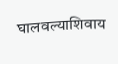घालवल्याशिवाय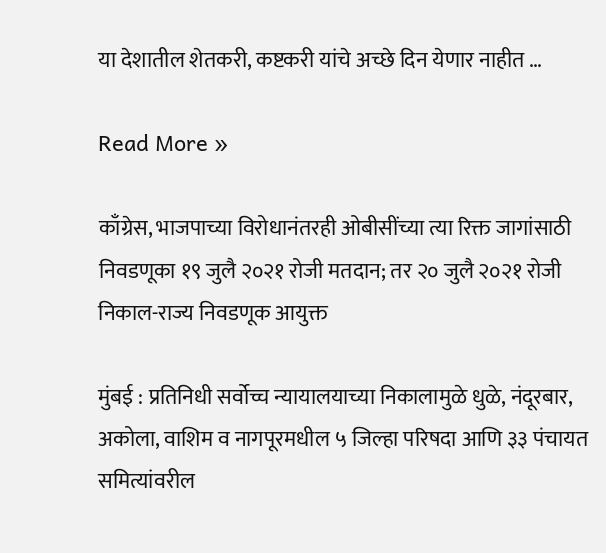या देशातील शेतकरी, कष्टकरी यांचे अच्छे दिन येणार नाहीत …

Read More »

काँग्रेस, भाजपाच्या विरोधानंतरही ओबीसींच्या त्या रिक्त जागांसाठी निवडणूका १९ जुलै २०२१ रोजी मतदान; तर २० जुलै २०२१ रोजी निकाल-राज्य निवडणूक आयुक्त

मुंबई : प्रतिनिधी सर्वोच्च न्यायालयाच्या निकालामुळे धुळे, नंदूरबार, अकोला, वाशिम व नागपूरमधील ५ जिल्हा परिषदा आणि ३३ पंचायत समित्यांवरील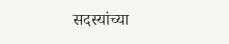सदस्यांच्या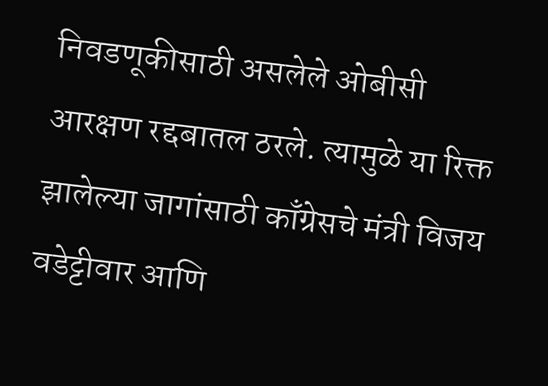निवडणूकीसाठी असलेले ओबीसी आरक्षण रद्दबातल ठरले. त्यामुळे या रिक्त झालेल्या जागांसाठी काँग्रेसचे मंत्री विजय वडेट्टीवार आणि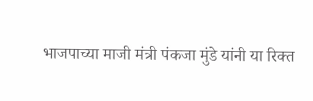भाजपाच्या माजी मंत्री पंकजा मुंडे यांनी या रिक्त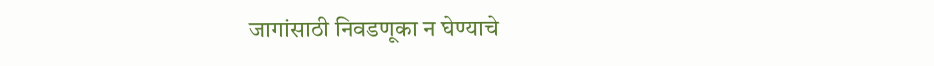जागांसाठी निवडणूका न घेण्याचे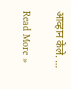आव्हान केले. …

Read More »